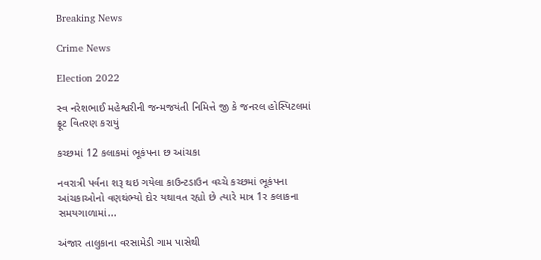Breaking News

Crime News

Election 2022

સ્વ નરેશભાઈ મહેશ્વરીની જન્મજયંતી નિમિત્તે જી કે જનરલ હોસ્પિટલમાં ફ્રૂટ વિતરણ કરાયું

કચ્છમાં 12 કલાકમાં ભૂકંપના છ આંચકા

નવરાત્રી પર્વના શરૂ થઇ ગયેલા કાઉન્ટડાઉન વચ્ચે કચ્છમાં ભૂકંપના આંચકાઓનો વણથંભ્યો દોર યથાવત રહ્યો છે ત્યારે માત્ર 1ર કલાકના સમયગાળામાં...

અંજાર તાલુકાના વરસામેડી ગામ પાસેથી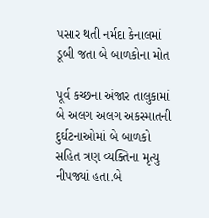પસાર થતી નર્મદા કેનાલમાં ડૂબી જતા બે બાળકોના મોત

પૂર્વ કચ્છના અંજાર તાલુકામાં બે અલગ અલગ અકસ્માતની દુર્ઘટનાઓમાં બે બાળકો સહિત ત્રણ વ્યક્તિના મૃત્યુ નીપજ્યાં હતા.બે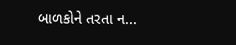બાળકોને તરતા ન...